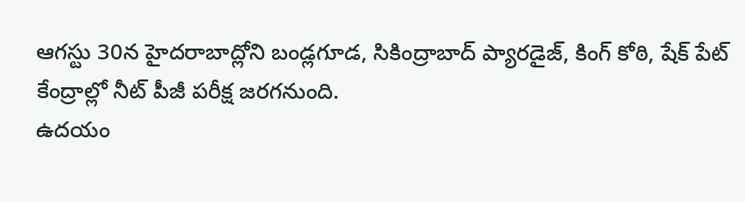ఆగస్టు 30న హైదరాబాద్లోని బండ్లగూడ, సికింద్రాబాద్ ప్యారడైజ్, కింగ్ కోఠి, షేక్ పేట్ కేంద్రాల్లో నీట్ పీజీ పరీక్ష జరగనుంది.
ఉదయం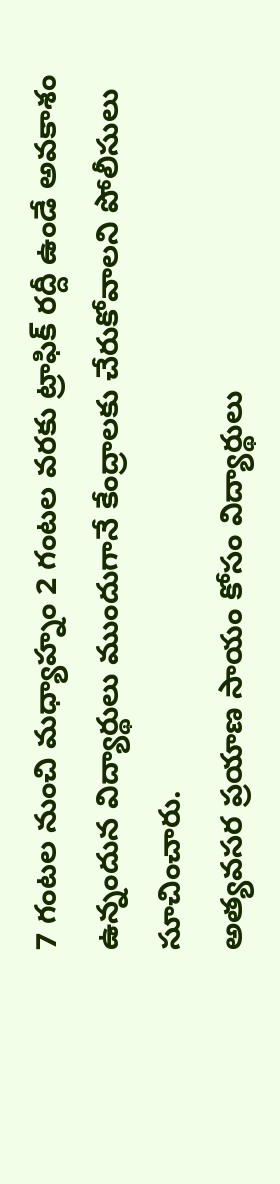7 గంటల నుంచి మధ్యాహ్నం 2 గంటల వరకు ట్రాఫిక్ రద్దీ ఉండే అవకాశం ఉన్నందున విద్యార్థులు ముందుగానే కేంద్రాలకు చేరుకోవాలని పోలీసులు సూచించారు.
అత్యవసర ప్రయాణ సాయం కోసం విద్యార్థులు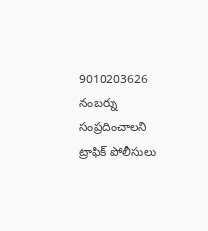9010203626 నంబర్ను సంప్రదించాలని ట్రాఫిక్ పోలీసులు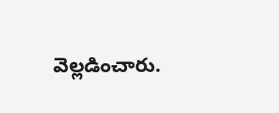వెల్లడించారు.